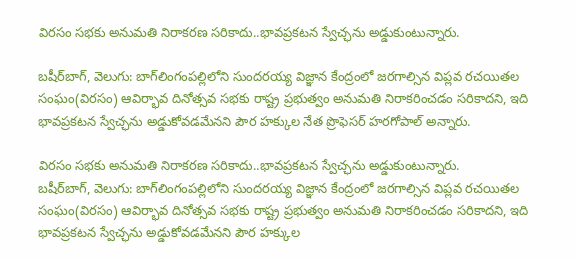విరసం సభకు అనుమతి నిరాకరణ సరికాదు..భావప్రకటన స్వేచ్ఛను అడ్డుకుంటున్నారు.

బషీర్‌‌‌‌‌‌‌‌బాగ్, వెలుగు: బాగ్‌‌‌‌‌‌‌‌లింగంపల్లిలోని సుందరయ్య విజ్ఞాన కేంద్రంలో జరగాల్సిన విప్లవ రచయితల సంఘం(విరసం) ఆవిర్భావ దినోత్సవ సభకు రాష్ట్ర ప్రభుత్వం అనుమతి నిరాకరించడం సరికాదని, ఇది భావప్రకటన స్వేచ్ఛను అడ్డుకోవడమేనని పౌర హక్కుల నేత ప్రొఫెసర్‌‌‌‌‌‌‌‌ హరగోపాల్‌‌‌‌‌‌‌‌ అన్నారు.

విరసం సభకు అనుమతి నిరాకరణ సరికాదు..భావప్రకటన స్వేచ్ఛను అడ్డుకుంటున్నారు.
బషీర్‌‌‌‌‌‌‌‌బాగ్, వెలుగు: బాగ్‌‌‌‌‌‌‌‌లింగంపల్లిలోని సుందరయ్య విజ్ఞాన కేంద్రంలో జరగాల్సిన విప్లవ రచయితల సంఘం(విరసం) ఆవిర్భావ దినోత్సవ సభకు రాష్ట్ర ప్రభుత్వం అనుమతి నిరాకరించడం సరికాదని, ఇది భావప్రకటన స్వేచ్ఛను అడ్డుకోవడమేనని పౌర హక్కుల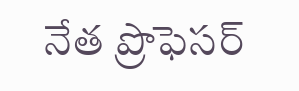నేత ప్రొఫెసర్‌‌‌‌‌‌‌‌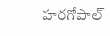హరగోపాల్‌‌‌‌‌‌‌‌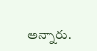అన్నారు.